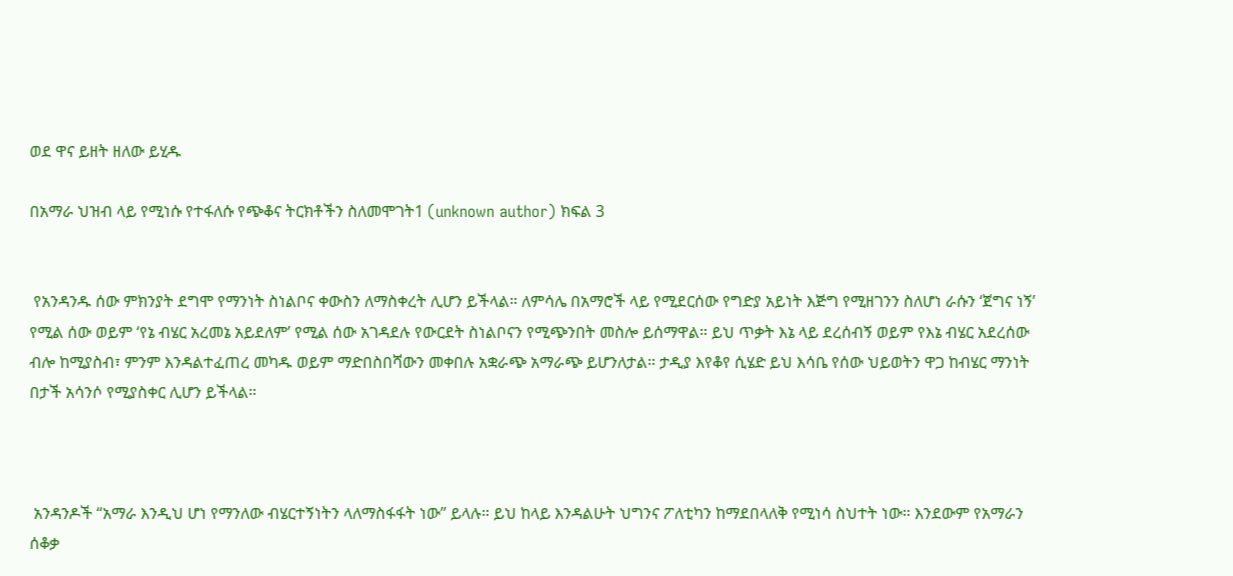ወደ ዋና ይዘት ዘለው ይሂዱ

በአማራ ህዝብ ላይ የሚነሱ የተፋለሱ የጭቆና ትርክቶችን ስለመሞገት1 (unknown author) ክፍል 3


 የአንዳንዱ ሰው ምክንያት ደግሞ የማንነት ስነልቦና ቀውስን ለማስቀረት ሊሆን ይችላል። ለምሳሌ በአማሮች ላይ የሚደርሰው የግድያ አይነት እጅግ የሚዘገንን ስለሆነ ራሱን ‘ጀግና ነኝ’ የሚል ሰው ወይም ‘የኔ ብሄር አረመኔ አይደለም’ የሚል ሰው አገዳደሉ የውርደት ስነልቦናን የሚጭንበት መስሎ ይሰማዋል። ይህ ጥቃት እኔ ላይ ደረሰብኝ ወይም የእኔ ብሄር አደረሰው ብሎ ከሚያስብ፣ ምንም እንዳልተፈጠረ መካዱ ወይም ማድበስበሻውን መቀበሉ አቋራጭ አማራጭ ይሆንለታል። ታዲያ እየቆየ ሲሄድ ይህ እሳቤ የሰው ህይወትን ዋጋ ከብሄር ማንነት በታች አሳንሶ የሚያስቀር ሊሆን ይችላል።



 አንዳንዶች “አማራ እንዲህ ሆነ የማንለው ብሄርተኝነትን ላለማስፋፋት ነው” ይላሉ። ይህ ከላይ እንዳልሁት ህግንና ፖለቲካን ከማደበላለቅ የሚነሳ ስህተት ነው። እንደውም የአማራን ሰቆቃ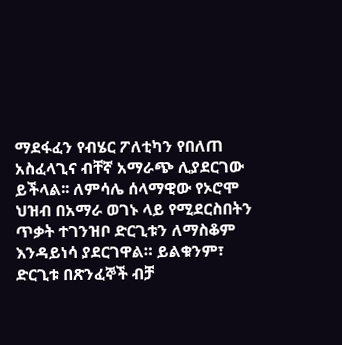ማደፋፈን የብሄር ፖለቲካን የበለጠ አስፈላጊና ብቸኛ አማራጭ ሊያደርገው ይችላል፡፡ ለምሳሌ ሰላማዊው የኦሮሞ ህዝብ በአማራ ወገኑ ላይ የሚደርስበትን ጥቃት ተገንዝቦ ድርጊቱን ለማስቆም እንዳይነሳ ያደርገዋል። ይልቁንም፣ ድርጊቱ በጽንፈኞች ብቻ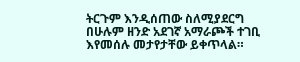ትርጉም እንዲሰጠው ስለሚያደርግ በሁሉም ዘንድ አደገኛ አማራጮች ተገቢ እየመሰሉ መታየታቸው ይቀጥላል።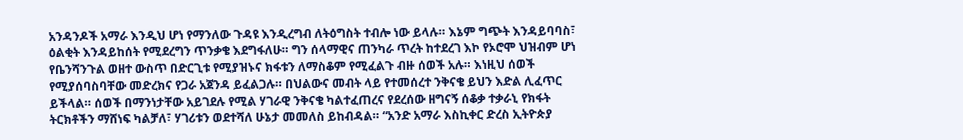አንዳንዶች አማራ እንዲህ ሆነ የማንለው ጉዳዩ እንዲረግብ ለትዕግስት ተብሎ ነው ይላሉ። እኔም ግጭት እንዳይባባስ፣ ዕልቂት እንዳይከሰት የሚደረግን ጥንቃቄ እደግፋለሁ። ግን ሰላማዊና ጠንካራ ጥረት ከተደረገ እኮ የኦሮሞ ህዝብም ሆነ የቤንሻንጉል ወዘተ ውስጥ በድርጊቱ የሚያዝኑና ክፋቱን ለማስቆም የሚፈልጉ ብዙ ሰወች አሉ። እነዚህ ሰወች የሚያሰባስባቸው መድረክና የጋራ አጀንዳ ይፈልጋሉ። በህልውና መብት ላይ የተመሰረተ ንቅናቄ ይህን እድል ሊፈጥር ይችላል። ሰወች በማንነታቸው አይገደሉ የሚል ሃገራዊ ንቅናቄ ካልተፈጠረና የደረሰው ዘግናኝ ሰቆቃ ተቃራኒ የክፋት ትርክቶችን ማሸነፍ ካልቻለ፣ ሃገሪቱን ወደተሻለ ሁኔታ መመለስ ይከብዳል። “አንድ አማራ እስኪቀር ድረስ ኢትዮጵያ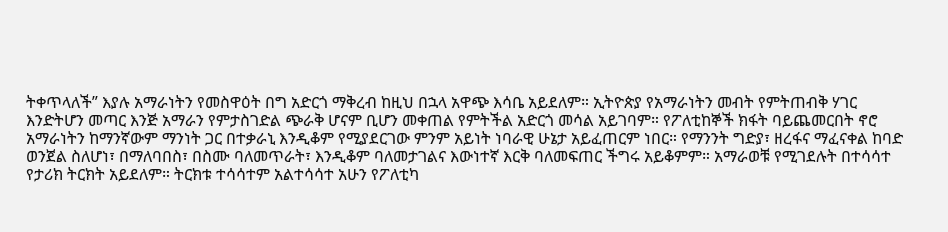ትቀጥላለች” እያሉ አማራነትን የመስዋዕት በግ አድርጎ ማቅረብ ከዚህ በኋላ አዋጭ እሳቤ አይደለም። ኢትዮጵያ የአማራነትን መብት የምትጠብቅ ሃገር እንድትሆን መጣር እንጅ አማራን የምታስገድል ጭራቅ ሆናም ቢሆን መቀጠል የምትችል አድርጎ መሳል አይገባም። የፖለቲከኞች ክፋት ባይጨመርበት ኖሮ አማራነትን ከማንኛውም ማንነት ጋር በተቃራኒ እንዲቆም የሚያደርገው ምንም አይነት ነባራዊ ሁኔታ አይፈጠርም ነበር። የማንንት ግድያ፣ ዘረፋና ማፈናቀል ከባድ ወንጀል ስለሆነ፣ በማለባበስ፣ በስሙ ባለመጥራት፣ እንዲቆም ባለመታገልና እውነተኛ እርቅ ባለመፍጠር ችግሩ አይቆምም። አማራወቹ የሚገደሉት በተሳሳተ የታሪክ ትርክት አይደለም። ትርክቱ ተሳሳተም አልተሳሳተ አሁን የፖለቲካ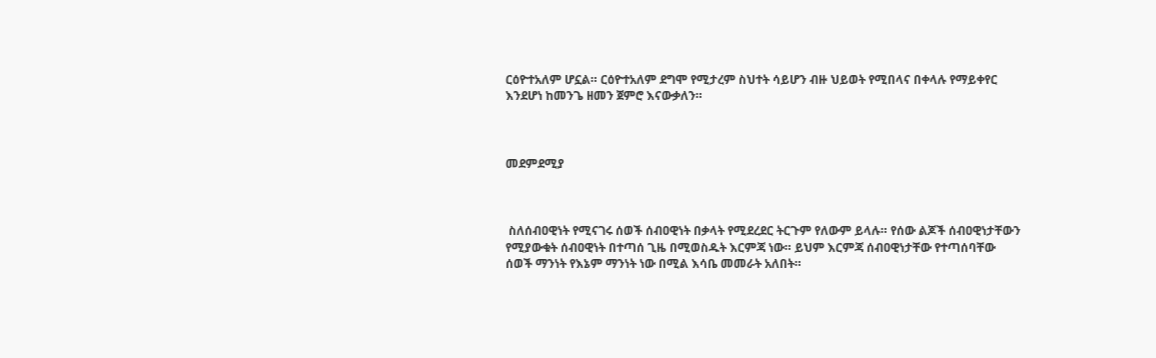ርዕዮተአለም ሆኗል። ርዕዮተአለም ደግሞ የሚታረም ስህተት ሳይሆን ብዙ ህይወት የሚበላና በቀላሉ የማይቀየር እንደሆነ ከመንጌ ዘመን ጀምሮ እናውቃለን።



መደምደሚያ



 ስለሰብዐዊነት የሚናገሩ ሰወች ሰብዐዊነት በቃላት የሚደረደር ትርጉም የለውም ይላሉ። የሰው ልጆች ሰብዐዊነታቸውን የሚያውቁት ሰብዐዊነት በተጣሰ ጊዜ በሚወስዱት እርምጃ ነው። ይህም እርምጃ ሰብዐዊነታቸው የተጣሰባቸው ሰወች ማንነት የእኔም ማንነት ነው በሚል እሳቤ መመራት አለበት።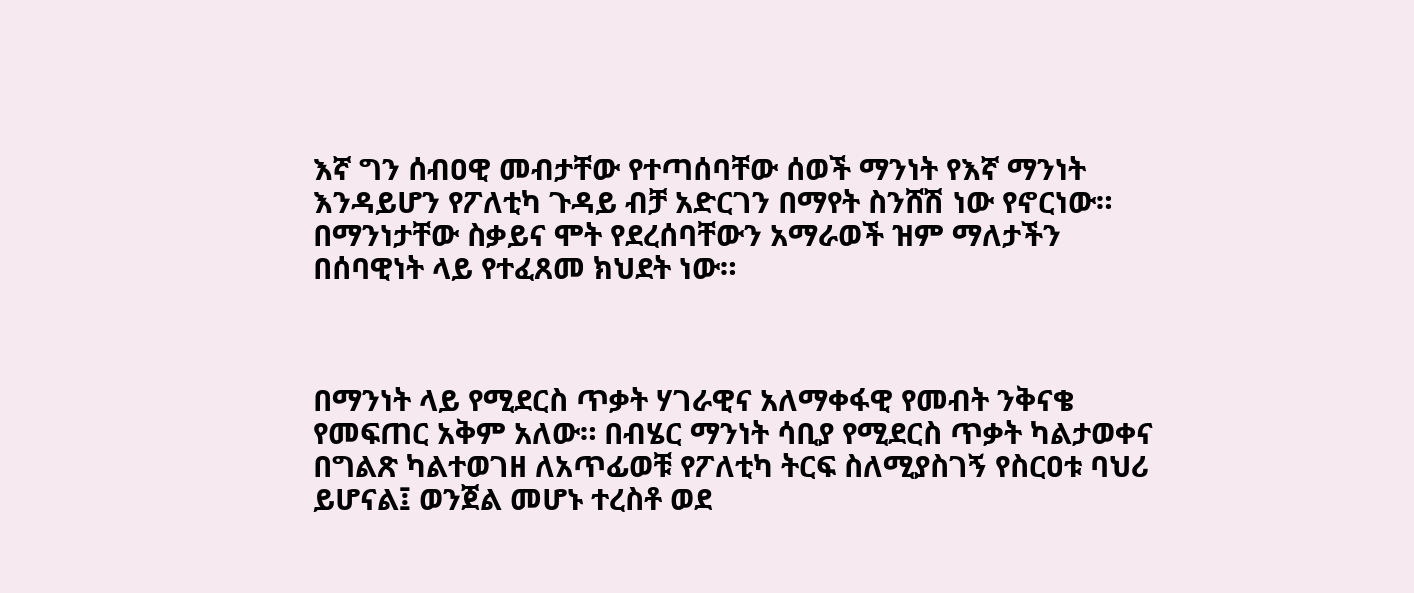እኛ ግን ሰብዐዊ መብታቸው የተጣሰባቸው ሰወች ማንነት የእኛ ማንነት እንዳይሆን የፖለቲካ ጉዳይ ብቻ አድርገን በማየት ስንሸሽ ነው የኖርነው። በማንነታቸው ስቃይና ሞት የደረሰባቸውን አማራወች ዝም ማለታችን በሰባዊነት ላይ የተፈጸመ ክህደት ነው።



በማንነት ላይ የሚደርስ ጥቃት ሃገራዊና አለማቀፋዊ የመብት ንቅናቄ የመፍጠር አቅም አለው። በብሄር ማንነት ሳቢያ የሚደርስ ጥቃት ካልታወቀና በግልጽ ካልተወገዘ ለአጥፊወቹ የፖለቲካ ትርፍ ስለሚያስገኝ የስርዐቱ ባህሪ ይሆናል፤ ወንጀል መሆኑ ተረስቶ ወደ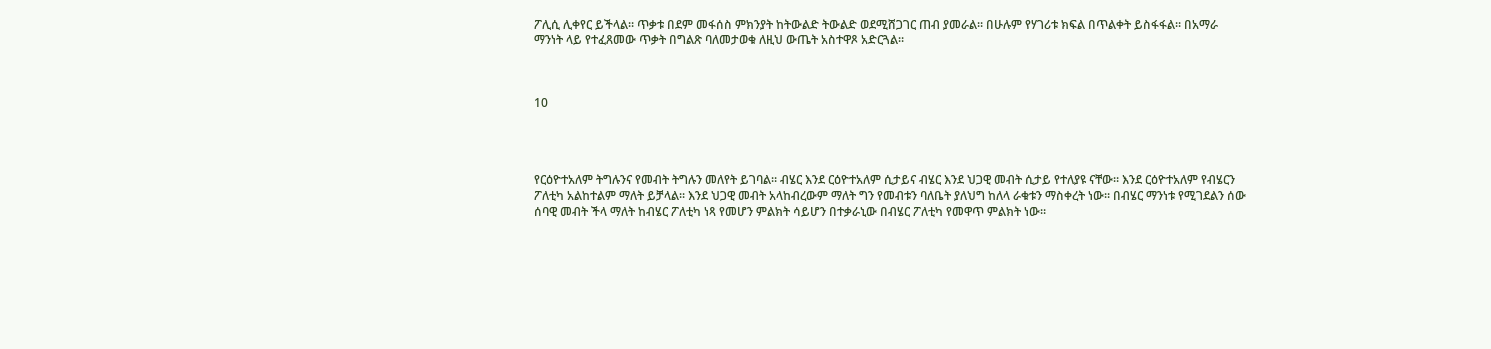ፖሊሲ ሊቀየር ይችላል። ጥቃቱ በደም መፋሰስ ምክንያት ከትውልድ ትውልድ ወደሚሸጋገር ጠብ ያመራል። በሁሉም የሃገሪቱ ክፍል በጥልቀት ይስፋፋል። በአማራ ማንነት ላይ የተፈጸመው ጥቃት በግልጽ ባለመታወቁ ለዚህ ውጤት አስተዋጾ አድርጓል።



10




የርዕዮተአለም ትግሉንና የመብት ትግሉን መለየት ይገባል። ብሄር እንደ ርዕዮተአለም ሲታይና ብሄር እንደ ህጋዊ መብት ሲታይ የተለያዩ ናቸው። እንደ ርዕዮተአለም የብሄርን ፖለቲካ አልከተልም ማለት ይቻላል፡፡ እንደ ህጋዊ መብት አላከብረውም ማለት ግን የመብቱን ባለቤት ያለህግ ከለላ ራቁቱን ማስቀረት ነው። በብሄር ማንነቱ የሚገደልን ሰው ሰባዊ መብት ችላ ማለት ከብሄር ፖለቲካ ነጻ የመሆን ምልክት ሳይሆን በተቃራኒው በብሄር ፖለቲካ የመዋጥ ምልክት ነው።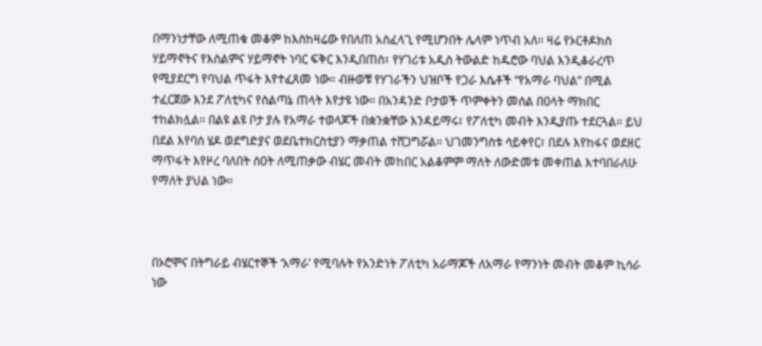በማንነታቸው ለሚጠቁ መቆም ከእስከዛሬው የበለጠ አስፈላጊ የሚሆንበት ሌላም ነጥብ አለ። ዛሬ የኦርቶዶክስ ሃይማኖትና የእስልምና ሃይማኖት ነባር ፍቅር እንዲበጠስ፣ የሃገሪቱ አዲስ ትውልድ ከዱሮው ባህል እንዲቆራረጥ የሚያደርግ የባህል ጥፋት እየተፈጸመ ነው። ብዙወቹ የሃገራችን ህዝቦች የጋራ እሴቶች “የአማራ ባህል” በሚል ተፈርጀው እንደ ፖለቲካና የስልጣኔ ጠላት እየታዩ ነው። በአንዳንድ ቦታወች ጥምቀትን መሰል በዐላት ማክበር ተከልክሏል። በልዩ ልዩ ቦታ ያሉ የአማራ ተወላጆች በቋንቋቸው እንዳይማሩ፣ የፖለቲካ መብት እንዲያጡ ተደርጓል። ይህ በደል እየባሰ ሄዶ ወደግድያና ወደቤተክርስቲያን ማቃጠል ተሸጋግሯል። ህገመንግስቱ ሳይቀየር፣ በደሉ እየከፋና ወደዘር ማጥፋት እየዞረ ባለበት ሰዐት ለሚጠቃው ብሄር መብት መከበር አልቆምም ማለት ለውድመቱ መቀጠል እተባበራለሁ የማለት ያህል ነው።



በኦሮሞና በትግራይ ብሄርተኞች ‘አማራ’ የሚባሉት የአንድነት ፖለቲካ አራማጆች ለአማራ የማንነት መብት መቆም ኪሳራ ነው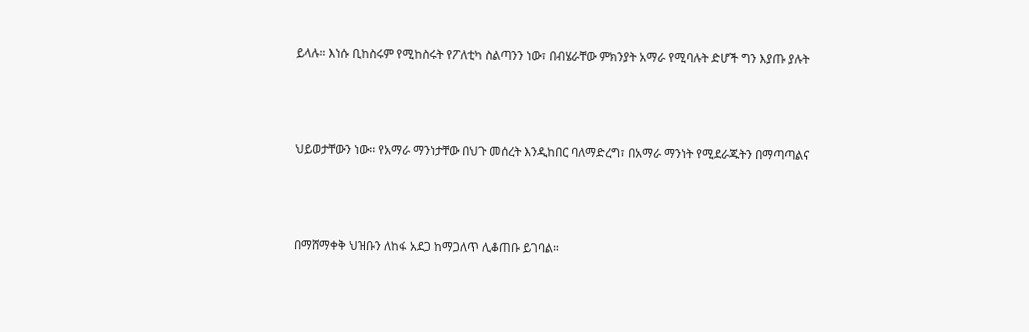ይላሉ። እነሱ ቢከስሩም የሚከስሩት የፖለቲካ ስልጣንን ነው፣ በብሄራቸው ምክንያት አማራ የሚባሉት ድሆች ግን እያጡ ያሉት



ህይወታቸውን ነው፡፡ የአማራ ማንነታቸው በህጉ መሰረት እንዲከበር ባለማድረግ፣ በአማራ ማንነት የሚደራጁትን በማጣጣልና



በማሸማቀቅ ህዝቡን ለከፋ አደጋ ከማጋለጥ ሊቆጠቡ ይገባል።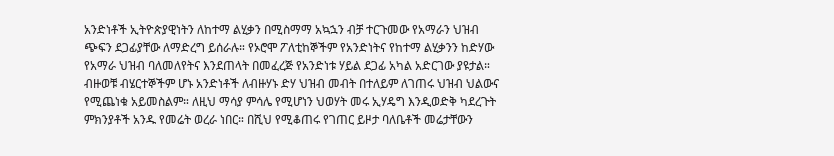አንድነቶች ኢትዮጵያዊነትን ለከተማ ልሂቃን በሚስማማ አኳኋን ብቻ ተርጉመው የአማራን ህዝብ ጭፍን ደጋፊያቸው ለማድረግ ይሰራሉ። የኦሮሞ ፖለቲከኞችም የአንድነትና የከተማ ልሂቃንን ከድሃው የአማራ ህዝብ ባለመለየትና እንደጠላት በመፈረጅ የአንድነቱ ሃይል ደጋፊ አካል አድርገው ያዩታል። ብዙወቹ ብሄርተኞችም ሆኑ አንድነቶች ለብዙሃኑ ድሃ ህዝብ መብት በተለይም ለገጠሩ ህዝብ ህልውና የሚጨነቁ አይመስልም። ለዚህ ማሳያ ምሳሌ የሚሆነን ህወሃት መሩ ኢሃዴግ እንዲወድቅ ካደረጉት ምክንያቶች አንዱ የመሬት ወረራ ነበር። በሺህ የሚቆጠሩ የገጠር ይዞታ ባለቤቶች መሬታቸውን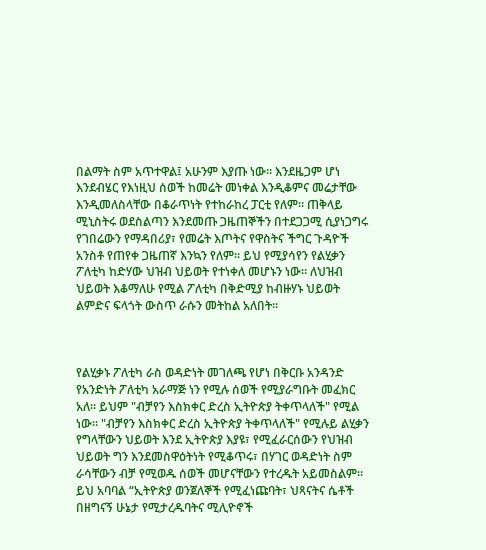በልማት ስም አጥተዋል፤ አሁንም እያጡ ነው። እንደዜጋም ሆነ እንደብሄር የእነዚህ ሰወች ከመሬት መነቀል እንዲቆምና መሬታቸው እንዲመለስላቸው በቆራጥነት የተከራከረ ፓርቲ የለም። ጠቅላይ ሚኒስትሩ ወደስልጣን እንደመጡ ጋዜጠኞችን በተደጋጋሚ ሲያነጋግሩ የገበሬውን የማዳበሪያ፣ የመሬት እጦትና የዋስትና ችግር ጉዳዮች አንስቶ የጠየቀ ጋዜጠኛ እንኳን የለም። ይህ የሚያሳየን የልሂቃን ፖለቲካ ከድሃው ህዝብ ህይወት የተነቀለ መሆኑን ነው። ለህዝብ ህይወት እቆማለሁ የሚል ፖለቲካ በቅድሚያ ከብዙሃኑ ህይወት ልምድና ፍላጎት ውስጥ ራሱን መትከል አለበት።



የልሂቃኑ ፖለቲካ ራስ ወዳድነት መገለጫ የሆነ በቅርቡ አንዳንድ የአንድነት ፖለቲካ አራማጅ ነን የሚሉ ሰወች የሚያራግቡት መፈክር አለ። ይህም "ብቻየን እስክቀር ድረስ ኢትዮጵያ ትቀጥላለች" የሚል ነው። "ብቻየን እስክቀር ድረስ ኢትዮጵያ ትቀጥላለች" የሚሉይ ልሂቃን የግላቸውን ህይወት እንደ ኢትዮጵያ እያዩ፣ የሚፈራርሰውን የህዝብ ህይወት ግን እንደመስዋዕትነት የሚቆጥሩ፣ በሃገር ወዳድነት ስም ራሳቸውን ብቻ የሚወዱ ሰወች መሆናቸውን የተረዱት አይመስልም። ይህ አባባል “ኢትዮጵያ ወንጀለኞች የሚፈነጩባት፣ ህጻናትና ሴቶች በዘግናኝ ሁኔታ የሚታረዱባትና ሚሊዮኖች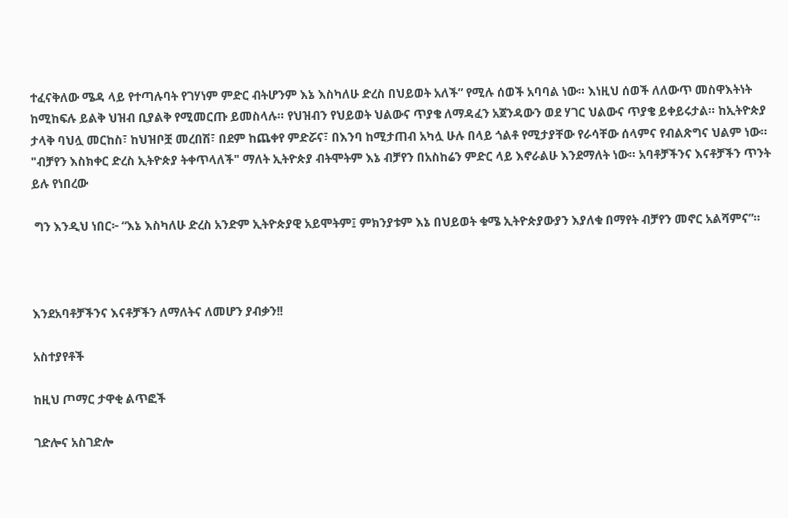ተፈናቅለው ሜዳ ላይ የተጣሉባት የገሃነም ምድር ብትሆንም እኔ እስካለሁ ድረስ በህይወት አለች” የሚሉ ሰወች አባባል ነው። እነዚህ ሰወች ለለውጥ መስዋእትነት ከሚከፍሉ ይልቅ ህዝብ ቢያልቅ የሚመርጡ ይመስላሉ። የህዝብን የህይወት ህልውና ጥያቄ ለማዳፈን አጀንዳውን ወደ ሃገር ህልውና ጥያቄ ይቀይሩታል። ከኢትዮጵያ ታላቅ ባህሏ መርከስ፣ ከህዝቦቿ መረበሽ፣ በደም ከጨቀየ ምድሯና፣ በእንባ ከሚታጠብ አካሏ ሁሉ በላይ ጎልቶ የሚታያቸው የራሳቸው ሰላምና የብልጽግና ህልም ነው። "ብቻየን እስክቀር ድረስ ኢትዮጵያ ትቀጥላለች" ማለት ኢትዮጵያ ብትሞትም እኔ ብቻየን በአስከሬን ምድር ላይ እኖራልሁ እንደማለት ነው። አባቶቻችንና እናቶቻችን ጥንት ይሉ የነበረው

 ግን እንዲህ ነበር፦ “እኔ እስካለሁ ድረስ አንድም ኢትዮጵያዊ አይሞትም፤ ምክንያቱም እኔ በህይወት ቁሜ ኢትዮጵያውያን እያለቁ በማየት ብቻየን መኖር አልሻምና”።



እንደአባቶቻችንና እናቶቻችን ለማለትና ለመሆን ያብቃን!!

አስተያየቶች

ከዚህ ጦማር ታዋቂ ልጥፎች

ገድሎና አስገድሎ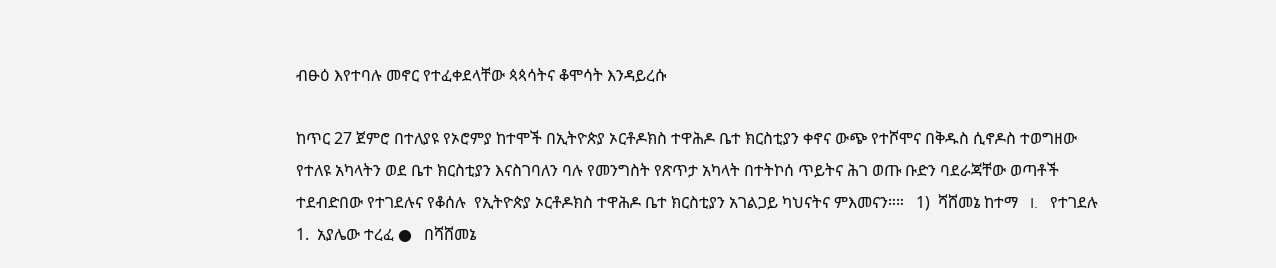ብፁዕ እየተባሉ መኖር የተፈቀደላቸው ጳጳሳትና ቆሞሳት እንዳይረሱ

ከጥር 27 ጀምሮ በተለያዩ የኦሮምያ ከተሞች በኢትዮጵያ ኦርቶዶክስ ተዋሕዶ ቤተ ክርስቲያን ቀኖና ውጭ የተሾሞና በቅዱስ ሲኖዶስ ተወግዘው የተለዩ አካላትን ወደ ቤተ ክርስቲያን እናስገባለን ባሉ የመንግስት የጽጥታ አካላት በተትኮሰ ጥይትና ሕገ ወጡ ቡድን ባደራጃቸው ወጣቶች ተደብድበው የተገደሉና የቆሰሉ  የኢትዮጵያ ኦርቶዶክስ ተዋሕዶ ቤተ ክርስቲያን አገልጋይ ካህናትና ምእመናን።።   1)  ሻሸመኔ ከተማ   I.   የተገደሉ 1.  አያሌው ተረፈ ●   በሻሸመኔ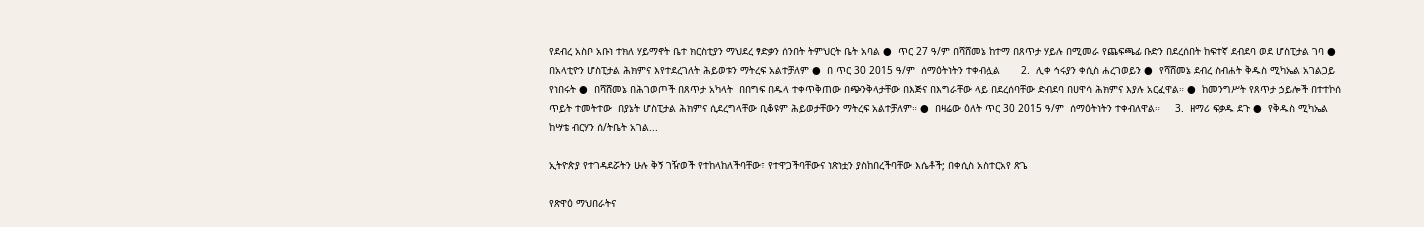የደብረ አስቦ አቡነ ተክለ ሃይማኖት ቤተ ክርስቲያን ማህደረ ፃድቃን ሰንበት ትምህርት ቤት አባል ●  ጥር 27 ዓ/ም በሻሸመኔ ከተማ በጸጥታ ሃይሉ በሚመራ የጨፍጫፊ ቡድን በደረሰበት ከፍተኛ ደብደባ ወደ ሆስፒታል ገባ ●  በአላቲዮን ሆስፒታል ሕክምና እየተደረገለት ሕይወቱን ማትረፍ አልተቻለም ●  በ ጥር 30 2015 ዓ/ም  ሰማዕትነትን ተቀብሏል       2.  ሊቀ ኅሩያን ቀሲስ ሐረገወይን ●  የሻሸመኔ ደብረ ስብሐት ቅዱስ ሚካኤል አገልጋይ የነበሩት ●  በሻሸመኔ በሕገወጦች በጸጥታ አካላት  በበግፍ በዱላ ተቀጥቅጠው በጭንቅላታቸው በእጅና በእግራቸው ላይ በደረሰባቸው ድብደባ በሀዋሳ ሕክምና እያሉ አርፈዋል። ●  ከመንግሥት የጸጥታ ኃይሎች በተተኮሰ ጥይት ተመትተው  በያኔት ሆስፒታል ሕክምና ሲደረግላቸው ቢቆዩም ሕይወታቸውን ማትረፍ አልተቻለም። ●  በዛሬው ዕለት ጥር 30 2015 ዓ/ም  ሰማዕትነትን ተቀብለዋል።     3.  ዘማሪ ፍቃዱ ደጉ ●  የቅዱስ ሚካኤል ከሣቴ ብርሃን ሰ/ትቤት አገል...

ኢትዮጵያ የተገዳደሯትን ሁሉ ቅኝ ገዥወች የተከላከለችባቸው፣ የተዋጋችባቸውና ነጽነቷን ያስከበረችባቸው እሴቶች; በቀሲስ አስተርአየ ጽጌ

የጽዋዕ ማህበራትና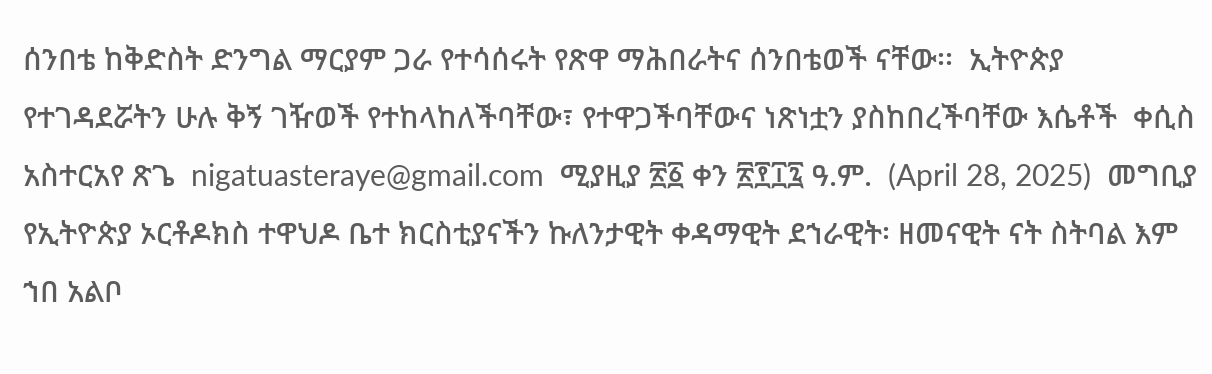ሰንበቴ ከቅድስት ድንግል ማርያም ጋራ የተሳሰሩት የጽዋ ማሕበራትና ሰንበቴወች ናቸው፡፡  ኢትዮጵያ የተገዳደሯትን ሁሉ ቅኝ ገዥወች የተከላከለችባቸው፣ የተዋጋችባቸውና ነጽነቷን ያስከበረችባቸው እሴቶች  ቀሲስ አስተርአየ ጽጌ  nigatuasteraye@gmail.com  ሚያዚያ ፳፩ ቀን ፳፻፲፯ ዓ.ም.  (April 28, 2025)  መግቢያ  የኢትዮጵያ ኦርቶዶክስ ተዋህዶ ቤተ ክርስቲያናችን ኩለንታዊት ቀዳማዊት ደኀራዊት፡ ዘመናዊት ናት ስትባል እም ኀበ አልቦ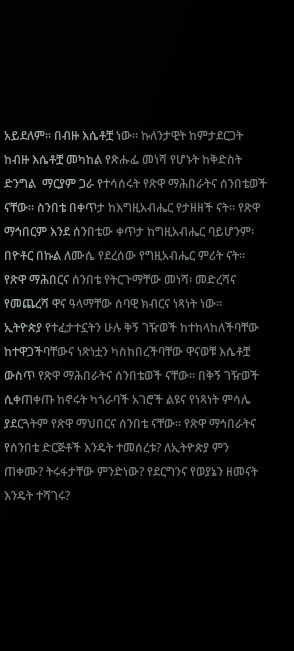አይደለም፡፡ በብዙ እሴቶቿ ነው፡፡ ኩለንታዊት ከምታደርጋት ከብዙ እሴቶቿ መካከል የጽሑፌ መነሻ የሆኑት ከቅድስት ድንግል  ማርያም ጋራ የተሳሰሩት የጽዋ ማሕበራትና ሰንበቴወች ናቸው፡፡ ስንበቴ በቀጥታ ከእግዚአብሔር የታዘዘች ናት፡፡ የጽዋ ማኅበርም እንደ ሰንበቴው ቀጥታ ከግዚአብሔር ባይሆንም፡ በዮቶር በኩል ለሙሴ የደረሰው የግዚአብሔር ምሪት ናት፡፡ የጽዋ ማሕበርና ሰንበቴ የትርጉማቸው መነሻ፡ መድረሻና የመጨረሻ ዋና ዓላማቸው ሰባዊ ክብርና ነጻነት ነው፡፡   ኢትዮጵያ የተፈታተኗትን ሁሉ ቅኝ ገዥወች ከተከላከለችባቸው ከተዋጋችባቸውና ነጽነቷን ካስከበረችባቸው ዋናወቹ እሴቶቿ ውስጥ የጽዋ ማሕበራትና ሰንበቴወች ናቸው፡፡ በቅኝ ገዥወች ሲቀጠቀጡ ከኖሩት ካጎራባች አገሮች ልዩና የነጻነት ምሳሌ ያደርጓትም የጽዋ ማህበርና ሰንበቴ ናቸው፡፡ የጽዋ ማኅበራትና የሰንበቴ ድርጅቶች እንዴት ተመሰረቱ? ለኢትዮጵያ ምን ጠቀሙ? ትሩፋታቸው ምንድነው? የደርግንና የወያኔን ዘመናት እንዴት ተሻገሩ?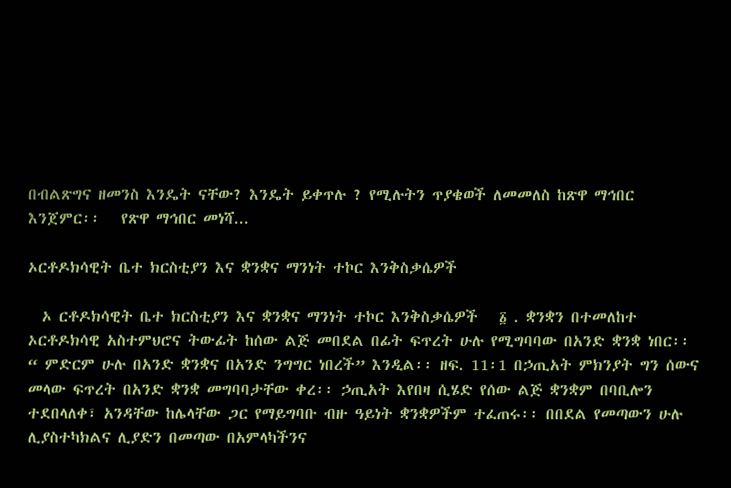በብልጽግና ዘመንስ እንዴት ናቸው? እንዴት ይቀጥሉ ? የሚሉትን ጥያቄወች ለመመለስ ከጽዋ ማኅበር እንጀምር፡፡   የጽዋ ማኅበር መነሻ...

ኦርቶዶክሳዊት ቤተ ክርስቲያን እና ቋንቋና ማንነት ተኮር እንቅስቃሴዎች

  ኦ ርቶዶክሳዊት ቤተ ክርስቲያን እና ቋንቋና ማንነት ተኮር እንቅስቃሴዎች   ፩ . ቋንቋን በተመለከተ ኦርቶዶክሳዊ አስተምህሮና ትውፊት ከሰው ልጅ መበደል በፊት ፍጥረት ሁሉ የሚግባባው በአንድ ቋንቋ ነበር፡፡ “ ምድርም ሁሉ በአንድ ቋንቋና በአንድ ንግግር ነበረች” እንዲል፡፡ ዘፍ. 11፡1 በኃጢአት ምክንያት ግን ሰውና መላው ፍጥረት በአንድ ቋንቋ መግባባታቸው ቀረ፡፡ ኃጢአት እየበዛ ሲሄድ የሰው ልጅ ቋንቋም በባቢሎን ተደበላለቀ፣ አንዳቸው ከሌላቸው ጋር የማይግባቡ ብዙ ዓይነት ቋንቋዎችም ተፈጠሩ፡፡ በበደል የመጣውን ሁሉ ሊያስተካክልና ሊያድን በመጣው በአምላካችንና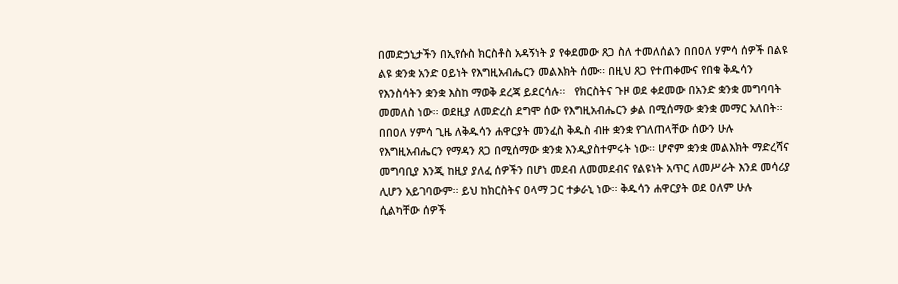በመድኃኒታችን በኢየሱስ ክርስቶስ አዳኝነት ያ የቀደመው ጸጋ ስለ ተመለሰልን በበዐለ ሃምሳ ሰዎች በልዩ ልዩ ቋንቋ አንድ ዐይነት የእግዚአብሔርን መልእክት ሰሙ፡፡ በዚህ ጸጋ የተጠቀሙና የበቁ ቅዱሳን የእንስሳትን ቋንቋ እስከ ማወቅ ደረጃ ይደርሳሉ፡፡   የክርስትና ጉዞ ወደ ቀደመው በአንድ ቋንቋ መግባባት መመለስ ነው፡፡ ወደዚያ ለመድረስ ደግሞ ሰው የእግዚአብሔርን ቃል በሚሰማው ቋንቋ መማር አለበት፡፡ በበዐለ ሃምሳ ጊዜ ለቅዱሳን ሐዋርያት መንፈስ ቅዱስ ብዙ ቋንቋ የገለጠላቸው ሰውን ሁሉ የእግዚአብሔርን የማዳን ጸጋ በሚሰማው ቋንቋ እንዲያስተምሩት ነው፡፡ ሆኖም ቋንቋ መልእክት ማድረሻና መግባቢያ እንጂ ከዚያ ያለፈ ሰዎችን በሆነ መደብ ለመመደብና የልዩነት አጥር ለመሥራት እንደ መሳሪያ ሊሆን አይገባውም፡፡ ይህ ከክርስትና ዐላማ ጋር ተቃራኒ ነው፡፡ ቅዱሳን ሐዋርያት ወደ ዐለም ሁሉ ሲልካቸው ሰዎች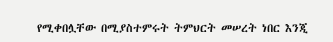የሚቀበሏቸው በሚያስተምሩት ትምህርት መሠረት ነበር እንጂ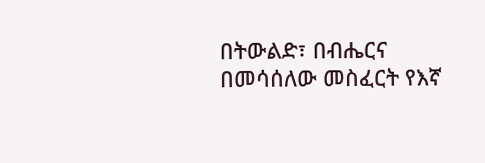በትውልድ፣ በብሔርና በመሳሰለው መስፈርት የእኛ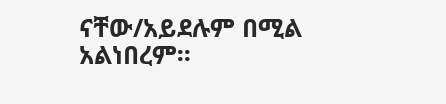ናቸው/አይደሉም በሚል አልነበረም፡፡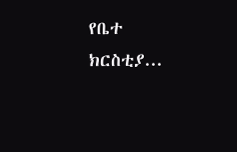የቤተ ክርስቲያ...